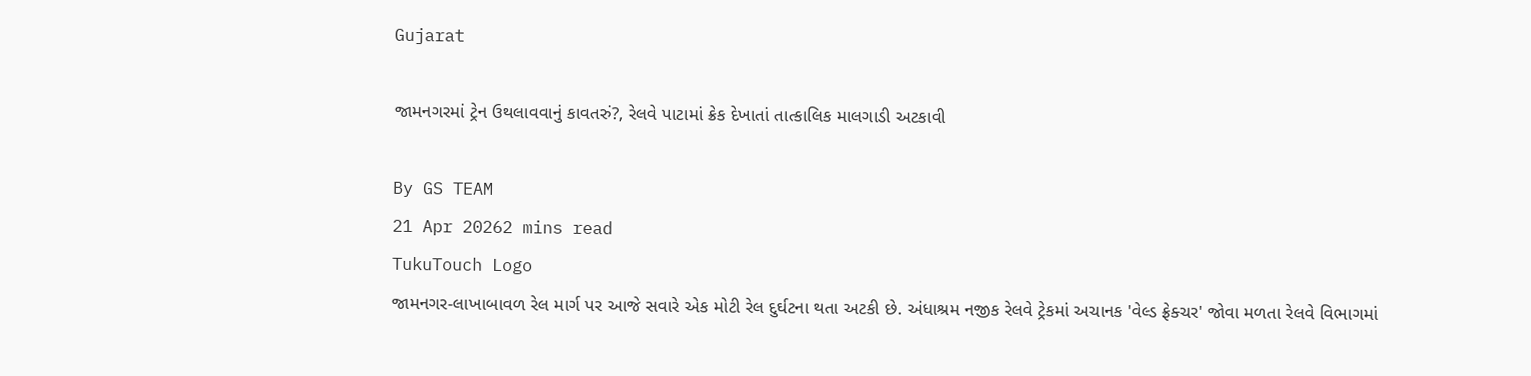Gujarat

જામનગરમાં ટ્રેન ઉથલાવવાનું કાવતરું?, રેલવે પાટામાં ક્રેક દેખાતાં તાત્કાલિક માલગાડી અટકાવી

By GS TEAM
21 Apr 20262 mins read
TukuTouch Logo
જામનગર-લાખાબાવળ રેલ માર્ગ પર આજે સવારે એક મોટી રેલ દુર્ઘટના થતા અટકી છે. અંધાશ્રમ નજીક રેલવે ટ્રેકમાં અચાનક 'વેલ્ડ ફ્રેક્ચર' જોવા મળતા રેલવે વિભાગમાં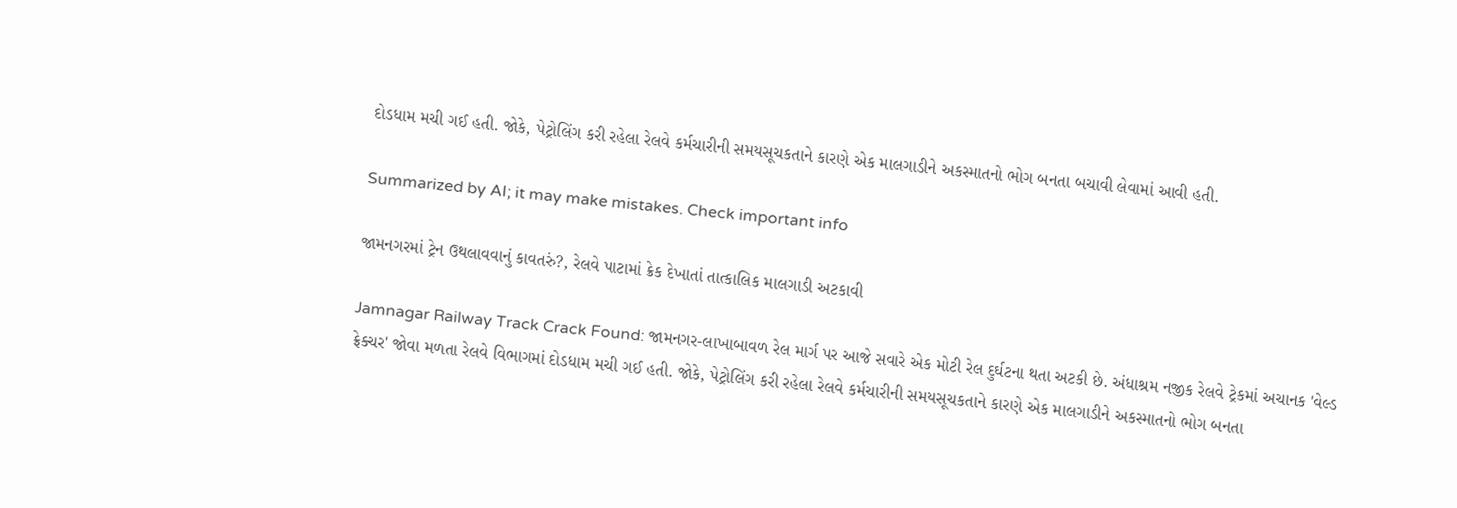દોડધામ મચી ગઈ હતી. જોકે, પેટ્રોલિંગ કરી રહેલા રેલવે કર્મચારીની સમયસૂચકતાને કારણે એક માલગાડીને અકસ્માતનો ભોગ બનતા બચાવી લેવામાં આવી હતી.

Summarized by AI; it may make mistakes. Check important info

જામનગરમાં ટ્રેન ઉથલાવવાનું કાવતરું?, રેલવે પાટામાં ક્રેક દેખાતાં તાત્કાલિક માલગાડી અટકાવી

Jamnagar Railway Track Crack Found: જામનગર-લાખાબાવળ રેલ માર્ગ પર આજે સવારે એક મોટી રેલ દુર્ઘટના થતા અટકી છે. અંધાશ્રમ નજીક રેલવે ટ્રેકમાં અચાનક 'વેલ્ડ ફ્રેક્ચર' જોવા મળતા રેલવે વિભાગમાં દોડધામ મચી ગઈ હતી. જોકે, પેટ્રોલિંગ કરી રહેલા રેલવે કર્મચારીની સમયસૂચકતાને કારણે એક માલગાડીને અકસ્માતનો ભોગ બનતા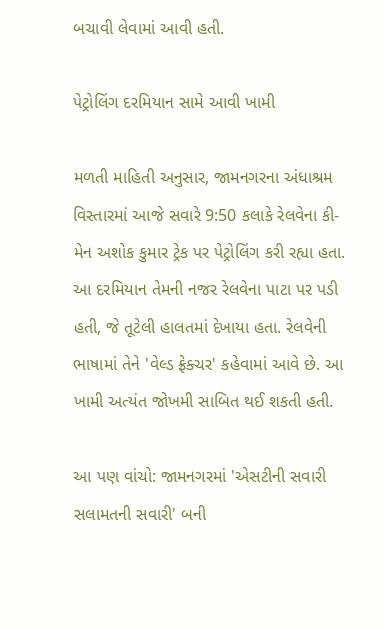બચાવી લેવામાં આવી હતી.

પેટ્રોલિંગ દરમિયાન સામે આવી ખામી

મળતી માહિતી અનુસાર, જામનગરના અંધાશ્રમ વિસ્તારમાં આજે સવારે 9:50 કલાકે રેલવેના કી-મેન અશોક કુમાર ટ્રેક પર પેટ્રોલિંગ કરી રહ્યા હતા. આ દરમિયાન તેમની નજર રેલવેના પાટા પર પડી હતી, જે તૂટેલી હાલતમાં દેખાયા હતા. રેલવેની ભાષામાં તેને 'વેલ્ડ ફ્રેક્ચર' કહેવામાં આવે છે. આ ખામી અત્યંત જોખમી સાબિત થઈ શકતી હતી.

આ પણ વાંચો: જામનગરમાં 'એસટીની સવારી સલામતની સવારી' બની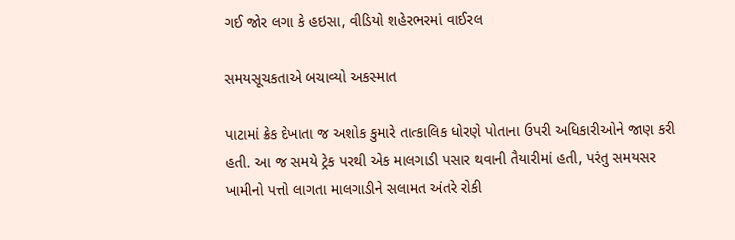ગઈ જોર લગા કે હઇસા, વીડિયો શહેરભરમાં વાઈરલ

સમયસૂચકતાએ બચાવ્યો અકસ્માત

પાટામાં ક્રેક દેખાતા જ અશોક કુમારે તાત્કાલિક ધોરણે પોતાના ઉપરી અધિકારીઓને જાણ કરી હતી. આ જ સમયે ટ્રેક પરથી એક માલગાડી પસાર થવાની તૈયારીમાં હતી, પરંતુ સમયસર ખામીનો પત્તો લાગતા માલગાડીને સલામત અંતરે રોકી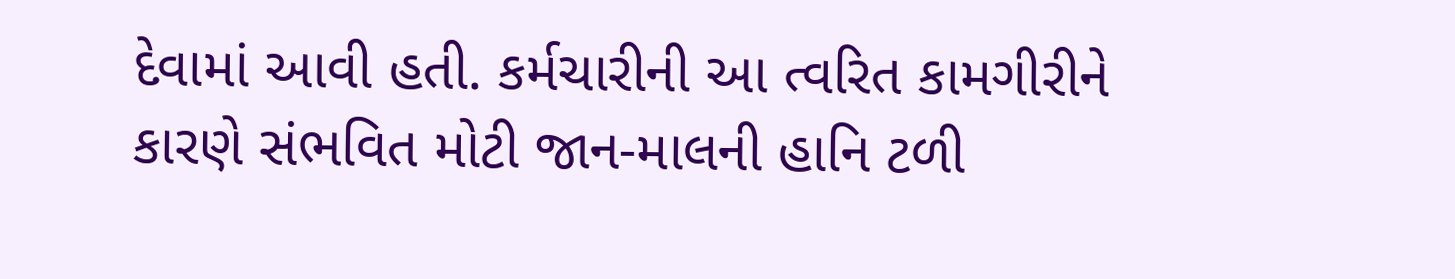દેવામાં આવી હતી. કર્મચારીની આ ત્વરિત કામગીરીને કારણે સંભવિત મોટી જાન-માલની હાનિ ટળી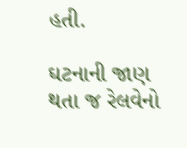હતી.

ઘટનાની જાણ થતા જ રેલવેનો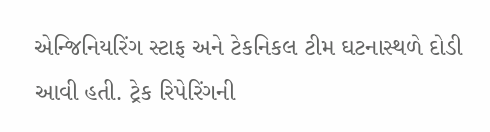એન્જિનિયરિંગ સ્ટાફ અને ટેકનિકલ ટીમ ઘટનાસ્થળે દોડી આવી હતી. ટ્રેક રિપેરિંગની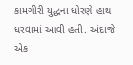કામગીરી યુદ્ધના ધોરણે હાથ ધરવામાં આવી હતી. અંદાજે એક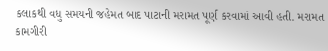કલાકથી વધુ સમયની જહેમત બાદ પાટાની મરામત પૂર્ણ કરવામાં આવી હતી. મરામત કામગીરી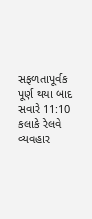સફળતાપૂર્વક પૂર્ણ થયા બાદ સવારે 11:10 કલાકે રેલવે વ્યવહાર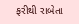ફરીથી રાબેતા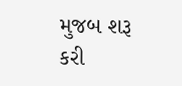મુજબ શરૂ કરી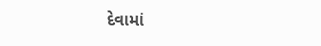દેવામાં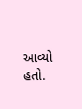આવ્યો હતો.